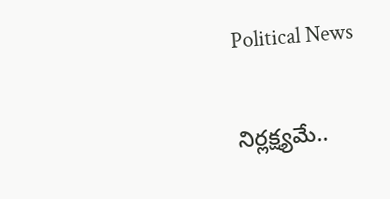Political News

నిర్లక్ష్యమే..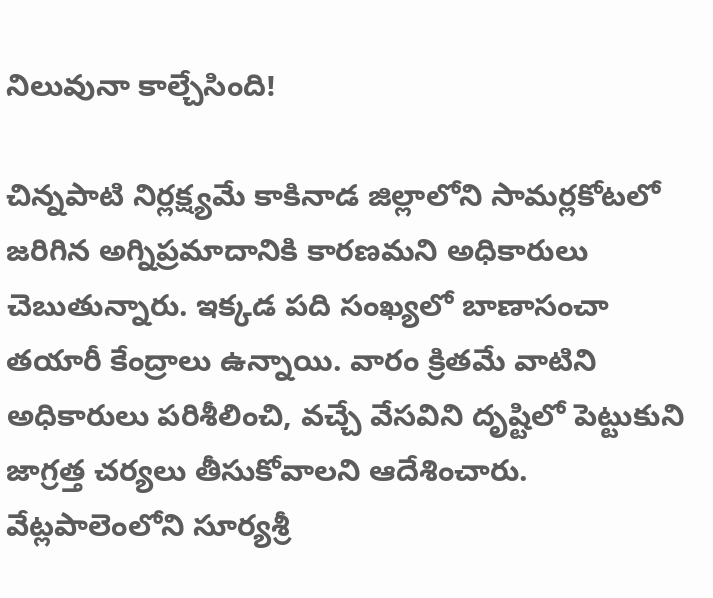నిలువునా కాల్చేసింది!

చిన్నపాటి నిర్లక్ష్యమే కాకినాడ జిల్లాలోని సామర్లకోటలో జరిగిన అగ్నిప్రమాదానికి కారణమని అధికారులు చెబుతున్నారు. ఇక్కడ పది సంఖ్యలో బాణాసంచా తయారీ కేంద్రాలు ఉన్నాయి. వారం క్రితమే వాటిని అధికారులు పరిశీలించి, వచ్చే వేసవిని దృష్టిలో పెట్టుకుని జాగ్రత్త చర్యలు తీసుకోవాలని ఆదేశించారు. వేట్లపాలెంలోని సూర్యశ్రీ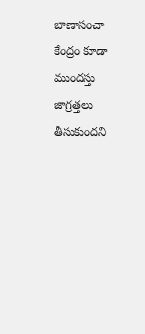బాణాసంచా కేంద్రం కూడా ముందస్తు జాగ్రత్తలు తీసుకుందని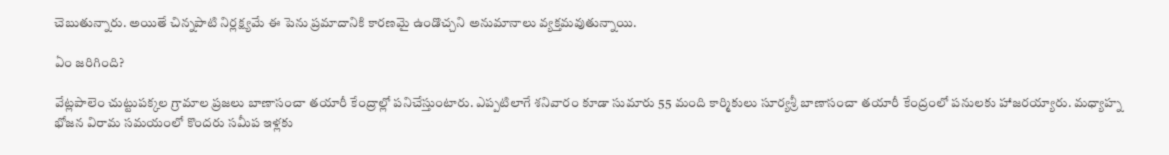చెబుతున్నారు. అయితే చిన్నపాటి నిర్లక్ష్యమే ఈ పెను ప్రమాదానికి కారణమై ఉండొచ్చని అనుమానాలు వ్యక్తమవుతున్నాయి.

ఏం జరిగింది?

వేట్లపాలెం చుట్టుపక్కల గ్రామాల ప్రజలు బాణాసంచా తయారీ కేంద్రాల్లో పనిచేస్తుంటారు. ఎప్పటిలాగే శనివారం కూడా సుమారు 55 మంది కార్మికులు సూర్యశ్రీ బాణాసంచా తయారీ కేంద్రంలో పనులకు హాజరయ్యారు. మధ్యాహ్న భోజన విరామ సమయంలో కొందరు సమీప ఇళ్లకు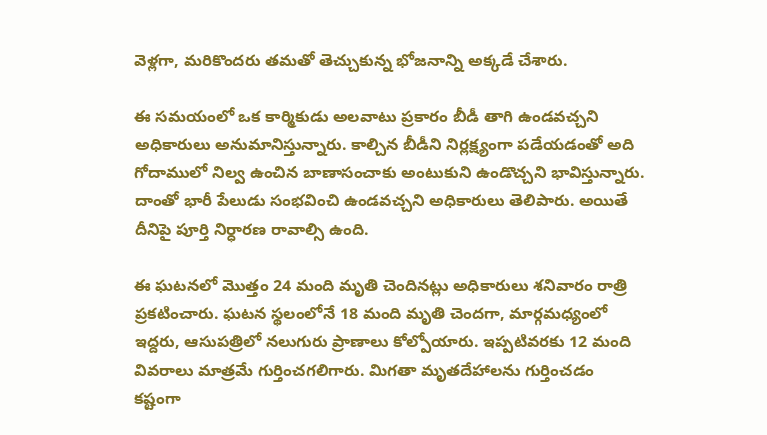వెళ్లగా, మరికొందరు తమతో తెచ్చుకున్న భోజనాన్ని అక్కడే చేశారు.

ఈ సమయంలో ఒక కార్మికుడు అలవాటు ప్రకారం బీడీ తాగి ఉండవచ్చని అధికారులు అనుమానిస్తున్నారు. కాల్చిన బీడీని నిర్లక్ష్యంగా పడేయడంతో అది గోదాములో నిల్వ ఉంచిన బాణాసంచాకు అంటుకుని ఉండొచ్చని భావిస్తున్నారు. దాంతో భారీ పేలుడు సంభవించి ఉండవచ్చని అధికారులు తెలిపారు. అయితే దీనిపై పూర్తి నిర్ధారణ రావాల్సి ఉంది.

ఈ ఘటనలో మొత్తం 24 మంది మృతి చెందినట్లు అధికారులు శనివారం రాత్రి ప్రకటించారు. ఘటన స్థలంలోనే 18 మంది మృతి చెందగా, మార్గమధ్యంలో ఇద్దరు, ఆసుపత్రిలో నలుగురు ప్రాణాలు కోల్పోయారు. ఇప్పటివరకు 12 మంది వివరాలు మాత్రమే గుర్తించగలిగారు. మిగతా మృతదేహాలను గుర్తించడం కష్టంగా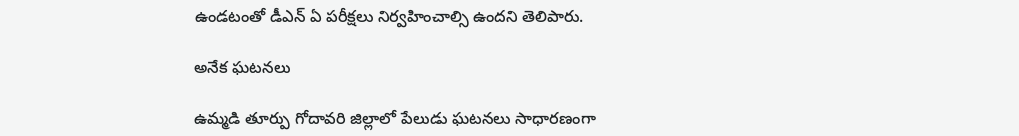ఉండటంతో డీఎన్ ఏ పరీక్షలు నిర్వహించాల్సి ఉందని తెలిపారు.

అనేక ఘటనలు

ఉమ్మడి తూర్పు గోదావరి జిల్లాలో పేలుడు ఘటనలు సాధారణంగా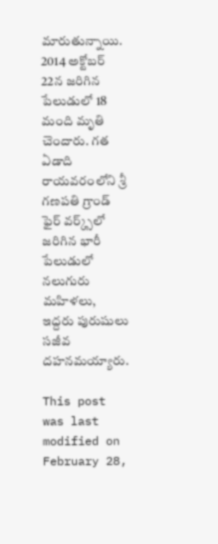మారుతున్నాయి. 2014 అక్టోబర్ 22న జరిగిన పేలుడులో 18 మంది మృతి చెందారు. గత ఏడాది రాయవరంలోని శ్రీ గణపతి గ్రాండ్ ఫైర్ వర్క్స్‌లో జరిగిన భారీ పేలుడులో నలుగురు మహిళలు, ఇద్దరు పురుషులు సజీవ దహనమయ్యారు.

This post was last modified on February 28,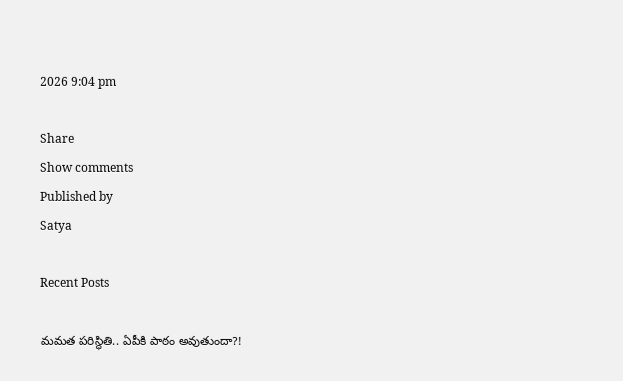2026 9:04 pm

Share
Show comments
Published by
Satya

Recent Posts

మ‌మ‌త ప‌రిస్థితి.. ఏపీకి పాఠం అవుతుందా?!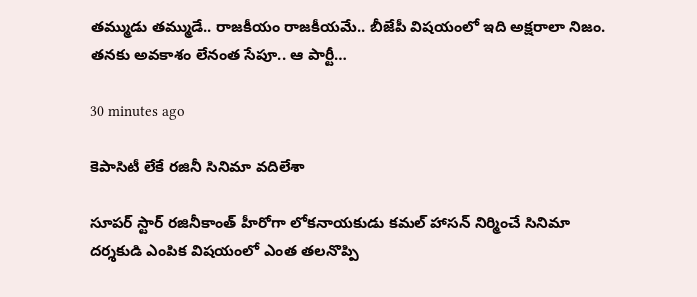త‌మ్ముడు త‌మ్ముడే.. రాజ‌కీయం రాజ‌కీయ‌మే.. బీజేపీ విష‌యంలో ఇది అక్ష‌రాలా నిజం. త‌న‌కు అవ‌కాశం లేనంత సేపూ.. ఆ పార్టీ…

30 minutes ago

కెపాసిటీ లేకే ర‌జినీ సినిమా వ‌దిలేశా

సూప‌ర్ స్టార్ ర‌జినీకాంత్ హీరోగా లోక‌నాయ‌కుడు క‌మ‌ల్ హాస‌న్ నిర్మించే సినిమా ద‌ర్శ‌కుడి ఎంపిక విష‌యంలో ఎంత త‌ల‌నొప్పి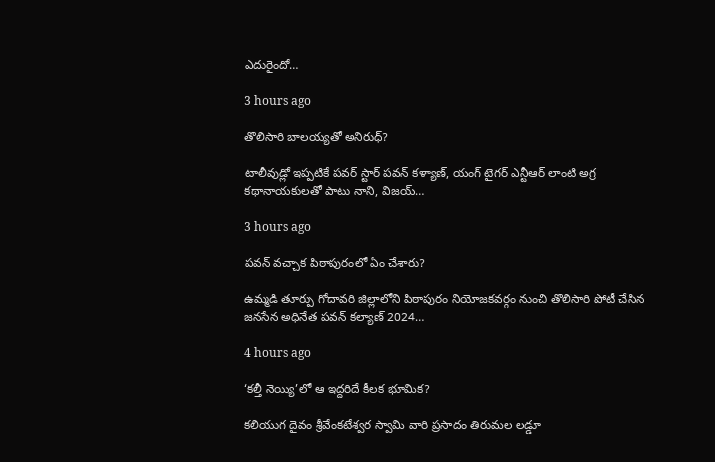ఎదురైందో…

3 hours ago

తొలిసారి బాల‌య్య‌తో అనిరుధ్‌?

టాలీవుడ్లో ఇప్ప‌టికే ప‌వ‌ర్ స్టార్ ప‌వ‌న్ క‌ళ్యాణ్, యంగ్ టైగ‌ర్ ఎన్టీఆర్ లాంటి అగ్ర క‌థానాయ‌కుల‌తో పాటు నాని, విజ‌య్…

3 hours ago

పవన్ వచ్చాక పిఠాపురంలో ఏం చేశారు?

ఉమ్మ‌డి తూర్పు గోదావ‌రి జిల్లాలోని పిఠాపురం నియోజ‌కవ‌ర్గం నుంచి తొలిసారి పోటీ చేసిన జ‌న‌సేన అధినేత ప‌వ‌న్ క‌ల్యాణ్ 2024…

4 hours ago

‘కల్తీ నెయ్యి’లో ఆ ఇద్దరిదే కీలక భూమిక?

కలియుగ దైవం శ్రీవేంకటేశ్వర స్వామి వారి ప్రసాదం తిరుమల లడ్డూ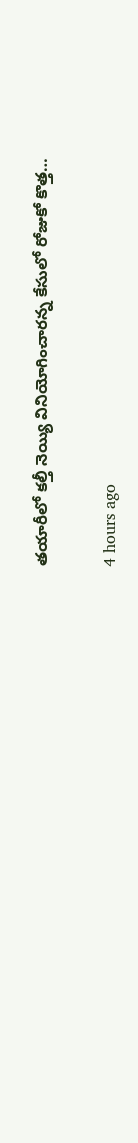తయారీలో కల్తీ నెయ్యి వినియోగించారన్న కేసులో రోజుకో కొత్త…

4 hours ago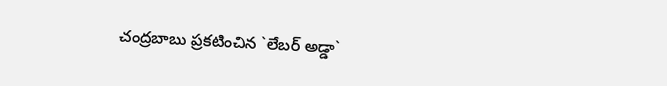చంద్ర‌బాబు ప్ర‌క‌టించిన `లేబ‌ర్ అడ్డా`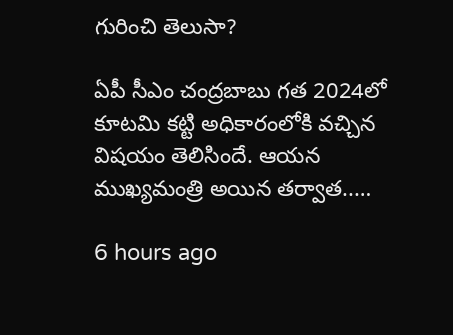గురించి తెలుసా?

ఏపీ సీఎం చంద్ర‌బాబు గ‌త 2024లో కూట‌మి క‌ట్టి అధికారంలోకి వ‌చ్చిన విష‌యం తెలిసిందే. ఆయ‌న ముఖ్య‌మంత్రి అయిన త‌ర్వాత‌..…

6 hours ago